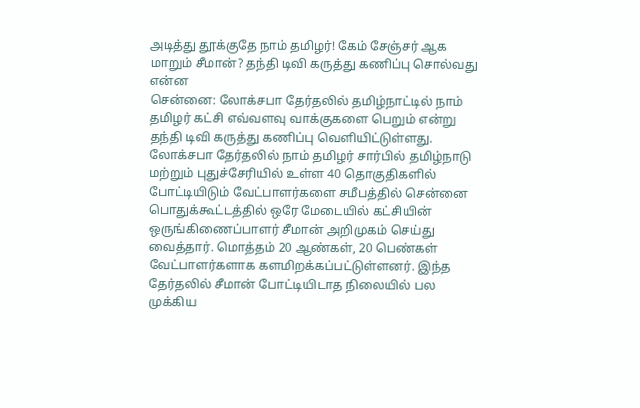அடித்து தூக்குதே நாம் தமிழர்! கேம் சேஞ்சர் ஆக மாறும் சீமான்? தந்தி டிவி கருத்து கணிப்பு சொல்வது என்ன
சென்னை: லோக்சபா தேர்தலில் தமிழ்நாட்டில் நாம் தமிழர் கட்சி எவ்வளவு வாக்குகளை பெறும் என்று தந்தி டிவி கருத்து கணிப்பு வெளியிட்டுள்ளது.
லோக்சபா தேர்தலில் நாம் தமிழர் சார்பில் தமிழ்நாடு மற்றும் புதுச்சேரியில் உள்ள 40 தொகுதிகளில் போட்டியிடும் வேட்பாளர்களை சமீபத்தில் சென்னை பொதுக்கூட்டத்தில் ஒரே மேடையில் கட்சியின் ஒருங்கிணைப்பாளர் சீமான் அறிமுகம் செய்து வைத்தார். மொத்தம் 20 ஆண்கள், 20 பெண்கள் வேட்பாளர்களாக களமிறக்கப்பட்டுள்ளனர். இந்த தேர்தலில் சீமான் போட்டியிடாத நிலையில் பல முக்கிய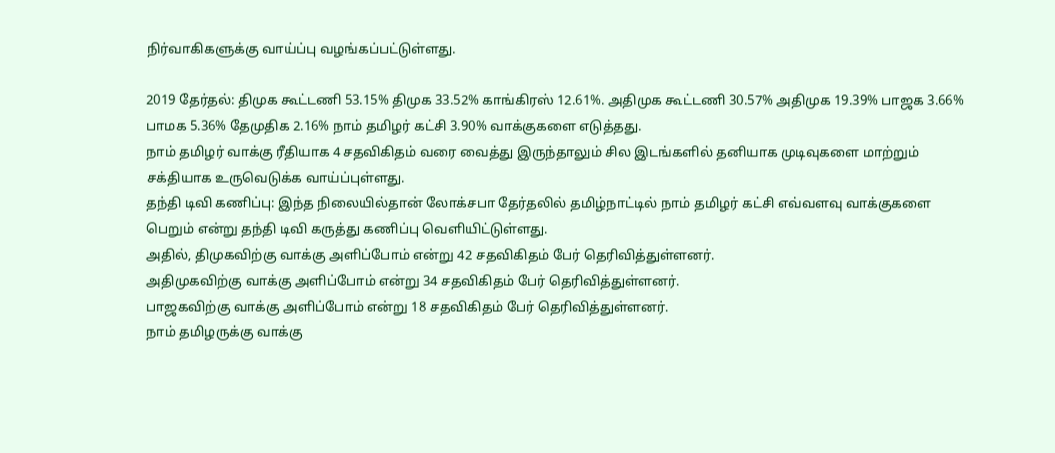நிர்வாகிகளுக்கு வாய்ப்பு வழங்கப்பட்டுள்ளது.

2019 தேர்தல்: திமுக கூட்டணி 53.15% திமுக 33.52% காங்கிரஸ் 12.61%. அதிமுக கூட்டணி 30.57% அதிமுக 19.39% பாஜக 3.66% பாமக 5.36% தேமுதிக 2.16% நாம் தமிழர் கட்சி 3.90% வாக்குகளை எடுத்தது.
நாம் தமிழர் வாக்கு ரீதியாக 4 சதவிகிதம் வரை வைத்து இருந்தாலும் சில இடங்களில் தனியாக முடிவுகளை மாற்றும் சக்தியாக உருவெடுக்க வாய்ப்புள்ளது.
தந்தி டிவி கணிப்பு: இந்த நிலையில்தான் லோக்சபா தேர்தலில் தமிழ்நாட்டில் நாம் தமிழர் கட்சி எவ்வளவு வாக்குகளை பெறும் என்று தந்தி டிவி கருத்து கணிப்பு வெளியிட்டுள்ளது.
அதில், திமுகவிற்கு வாக்கு அளிப்போம் என்று 42 சதவிகிதம் பேர் தெரிவித்துள்ளனர்.
அதிமுகவிற்கு வாக்கு அளிப்போம் என்று 34 சதவிகிதம் பேர் தெரிவித்துள்ளனர்.
பாஜகவிற்கு வாக்கு அளிப்போம் என்று 18 சதவிகிதம் பேர் தெரிவித்துள்ளனர்.
நாம் தமிழருக்கு வாக்கு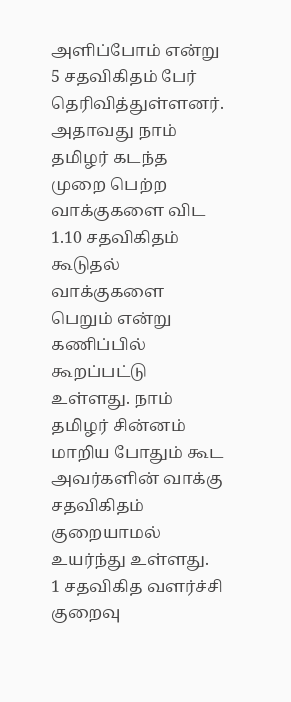அளிப்போம் என்று 5 சதவிகிதம் பேர் தெரிவித்துள்ளனர்.
அதாவது நாம் தமிழர் கடந்த முறை பெற்ற வாக்குகளை விட 1.10 சதவிகிதம் கூடுதல் வாக்குகளை பெறும் என்று கணிப்பில் கூறப்பட்டு உள்ளது. நாம் தமிழர் சின்னம் மாறிய போதும் கூட அவர்களின் வாக்கு சதவிகிதம் குறையாமல் உயர்ந்து உள்ளது.
1 சதவிகித வளர்ச்சி குறைவு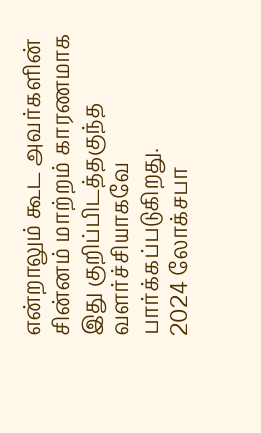என்றாலும் கூட அவர்களின் சின்னம் மாற்றம் காரணமாக இது குறிப்பிடத்தகுந்த வளர்ச்சியாகவே பார்க்கப்படுகிறது.
2024 லோக்சபா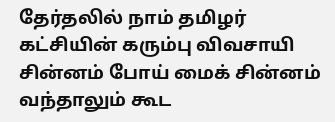தேர்தலில் நாம் தமிழர் கட்சியின் கரும்பு விவசாயி சின்னம் போய் மைக் சின்னம் வந்தாலும் கூட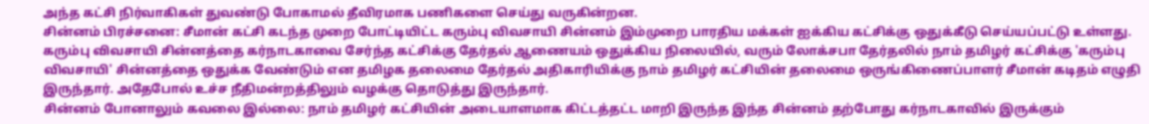அந்த கட்சி நிர்வாகிகள் துவண்டு போகாமல் தீவிரமாக பணிகளை செய்து வருகின்றன.
சின்னம் பிரச்சனை: சீமான் கட்சி கடந்த முறை போட்டியிட்ட கரும்பு விவசாயி சின்னம் இம்முறை பாரதிய மக்கள் ஐக்கிய கட்சிக்கு ஒதுக்கீடு செய்யப்பட்டு உள்ளது.
கரும்பு விவசாயி சின்னத்தை கர்நாடகாவை சேர்ந்த கட்சிக்கு தேர்தல் ஆணையம் ஒதுக்கிய நிலையில், வரும் லோக்சபா தேர்தலில் நாம் தமிழர் கட்சிக்கு 'கரும்பு விவசாயி' சின்னத்தை ஒதுக்க வேண்டும் என தமிழக தலைமை தேர்தல் அதிகாரியிக்கு நாம் தமிழர் கட்சியின் தலைமை ஒருங்கிணைப்பாளர் சீமான் கடிதம் எழுதி இருந்தார். அதேபோல் உச்ச நீதிமன்றத்திலும் வழக்கு தொடுத்து இருந்தார்.
சின்னம் போனாலும் கவலை இல்லை: நாம் தமிழர் கட்சியின் அடையாளமாக கிட்டத்தட்ட மாறி இருந்த இந்த சின்னம் தற்போது கர்நாடகாவில் இருக்கும்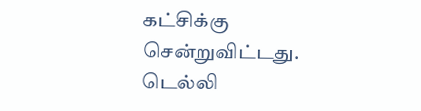கட்சிக்கு சென்றுவிட்டது. டெல்லி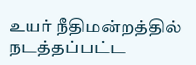உயர் நீதிமன்றத்தில் நடத்தப்பட்ட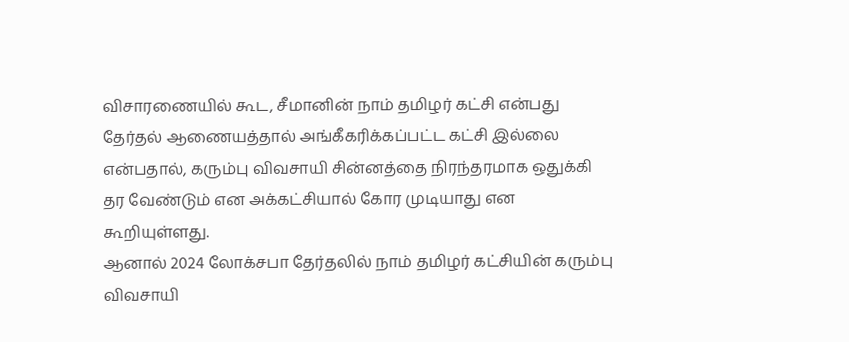விசாரணையில் கூட, சீமானின் நாம் தமிழர் கட்சி என்பது தேர்தல் ஆணையத்தால் அங்கீகரிக்கப்பட்ட கட்சி இல்லை என்பதால், கரும்பு விவசாயி சின்னத்தை நிரந்தரமாக ஒதுக்கி தர வேண்டும் என அக்கட்சியால் கோர முடியாது என கூறியுள்ளது.
ஆனால் 2024 லோக்சபா தேர்தலில் நாம் தமிழர் கட்சியின் கரும்பு விவசாயி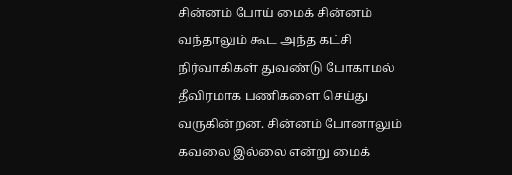சின்னம் போய் மைக் சின்னம் வந்தாலும் கூட அந்த கட்சி நிர்வாகிகள் துவண்டு போகாமல் தீவிரமாக பணிகளை செய்து வருகின்றன. சின்னம் போனாலும் கவலை இல்லை என்று மைக்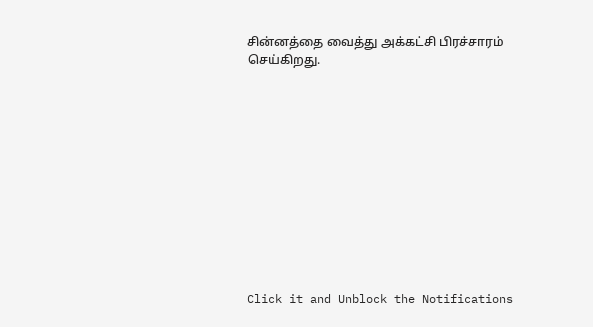சின்னத்தை வைத்து அக்கட்சி பிரச்சாரம் செய்கிறது.












Click it and Unblock the Notifications